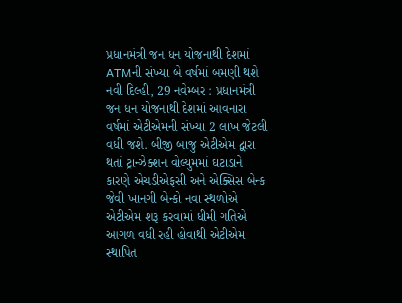પ્રધાનમંત્રી જન ધન યોજનાથી દેશમાં ATMની સંખ્યા બે વર્ષમાં બમણી થશે
નવી દિલ્હી, 29 નવેમ્બર : પ્રધાનમંત્રી જન ધન યોજનાથી દેશમાં આવનારા વર્ષમાં એટીએમની સંખ્યા 2 લાખ જેટલી વધી જશે. બીજી બાજુ એટીએમ દ્વારા થતાં ટ્રાન્ઝેક્શન વોલ્યુમમાં ઘટાડાને કારણે એચડીએફસી અને એક્સિસ બેન્ક જેવી ખાનગી બેન્કો નવા સ્થળોએ એટીએમ શરૂ કરવામાં ધીમી ગતિએ આગળ વધી રહી હોવાથી એટીએમ સ્થાપિત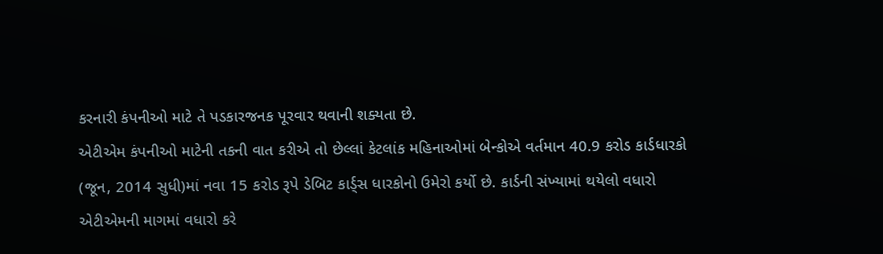કરનારી કંપનીઓ માટે તે પડકારજનક પૂરવાર થવાની શક્યતા છે.
એટીએમ કંપનીઓ માટેની તકની વાત કરીએ તો છેલ્લાં કેટલાંક મહિનાઓમાં બેન્કોએ વર્તમાન 40.9 કરોડ કાર્ડધારકો (જૂન, 2014 સુધી)માં નવા 15 કરોડ રૂપે ડેબિટ કાર્ડ્સ ધારકોનો ઉમેરો કર્યો છે. કાર્ડની સંખ્યામાં થયેલો વધારો એટીએમની માગમાં વધારો કરે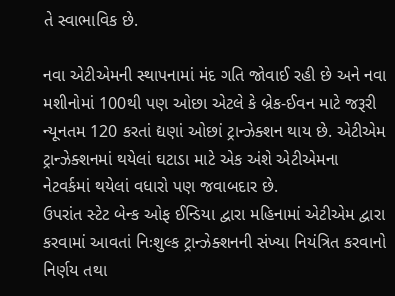તે સ્વાભાવિક છે.

નવા એટીએમની સ્થાપનામાં મંદ ગતિ જોવાઈ રહી છે અને નવા મશીનોમાં 100થી પણ ઓછા એટલે કે બ્રેક-ઈવન માટે જરૂરી ન્યૂનતમ 120 કરતાં દ્યણાં ઓછાં ટ્રાન્ઝેક્શન થાય છે. એટીએમ ટ્રાન્ઝેક્શનમાં થયેલાં ઘટાડા માટે એક અંશે એટીએમના નેટવર્કમાં થયેલાં વધારો પણ જવાબદાર છે.
ઉપરાંત સ્ટેટ બેન્ક ઓફ ઈન્ડિયા દ્વારા મહિનામાં એટીએમ દ્વારા કરવામાં આવતાં નિઃશુલ્ક ટ્રાન્ઝેક્શનની સંખ્યા નિયંત્રિત કરવાનો નિર્ણય તથા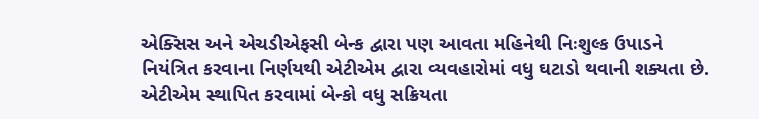એક્સિસ અને એચડીએફસી બેન્ક દ્વારા પણ આવતા મહિનેથી નિઃશુલ્ક ઉપાડને નિયંત્રિત કરવાના નિર્ણયથી એટીએમ દ્વારા વ્યવહારોમાં વધુ ઘટાડો થવાની શક્યતા છે.
એટીએમ સ્થાપિત કરવામાં બેન્કો વધુ સક્રિયતા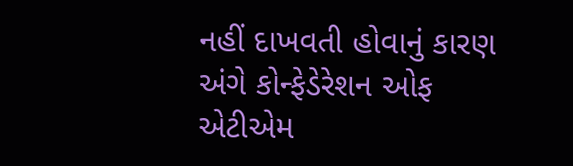નહીં દાખવતી હોવાનું કારણ અંગે કોન્ફેડેરેશન ઓફ એટીએમ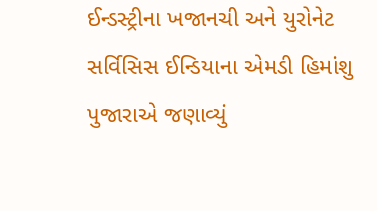ઈન્ડસ્ટ્રીના ખજાનચી અને યુરોનેટ સર્વિસિસ ઈન્ડિયાના એમડી હિમાંશુ પુજારાએ જણાવ્યું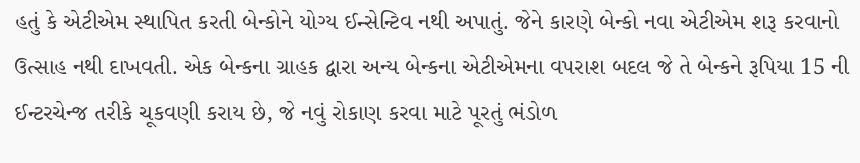હતું કે એટીએમ સ્થાપિત કરતી બેન્કોને યોગ્ય ઈન્સેન્ટિવ નથી અપાતું. જેને કારણે બેન્કો નવા એટીએમ શરૂ કરવાનો ઉત્સાહ નથી દાખવતી. એક બેન્કના ગ્રાહક દ્વારા અન્ય બેન્કના એટીએમના વપરાશ બદલ જે તે બેન્કને રૂપિયા 15 ની ઈન્ટરચેન્જ તરીકે ચૂકવણી કરાય છે, જે નવું રોકાણ કરવા માટે પૂરતું ભંડોળ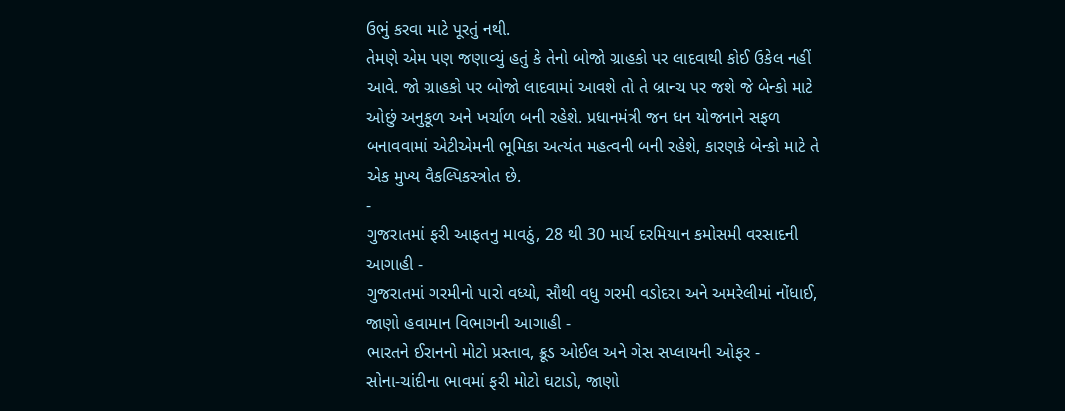ઉભું કરવા માટે પૂરતું નથી.
તેમણે એમ પણ જણાવ્યું હતું કે તેનો બોજો ગ્રાહકો પર લાદવાથી કોઈ ઉકેલ નહીં આવે. જો ગ્રાહકો પર બોજો લાદવામાં આવશે તો તે બ્રાન્ચ પર જશે જે બેન્કો માટે ઓછું અનુકૂળ અને ખર્ચાળ બની રહેશે. પ્રધાનમંત્રી જન ધન યોજનાને સફળ બનાવવામાં એટીએમની ભૂમિકા અત્યંત મહત્વની બની રહેશે, કારણકે બેન્કો માટે તે એક મુખ્ય વૈકલ્પિકસ્ત્રોત છે.
-
ગુજરાતમાં ફરી આફતનુ માવઠું, 28 થી 30 માર્ચ દરમિયાન કમોસમી વરસાદની આગાહી -
ગુજરાતમાં ગરમીનો પારો વધ્યો, સૌથી વધુ ગરમી વડોદરા અને અમરેલીમાં નોંધાઈ, જાણો હવામાન વિભાગની આગાહી -
ભારતને ઈરાનનો મોટો પ્રસ્તાવ, ક્રૂડ ઓઈલ અને ગેસ સપ્લાયની ઓફર -
સોના-ચાંદીના ભાવમાં ફરી મોટો ઘટાડો, જાણો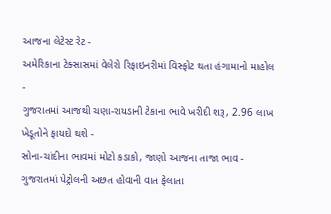આજના લેટેસ્ટ રેટ -
અમેરિકાના ટેક્સાસમાં વેલેરો રિફાઇનરીમાં વિસ્ફોટ થતા હંગામાનો માહોલ -
ગુજરાતમાં આજથી ચણા-રાયડાની ટેકાના ભાવે ખરીદી શરૂ, 2.96 લાખ ખેડૂતોને ફાયદો થશે -
સોના-ચાંદીના ભાવમાં મોટો કડાકો, જાણો આજના તાજા ભાવ -
ગુજરાતમાં પેટ્રોલની અછત હોવાની વાત ફેલાતા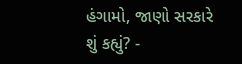હંગામો, જાણો સરકારે શું કહ્યું? -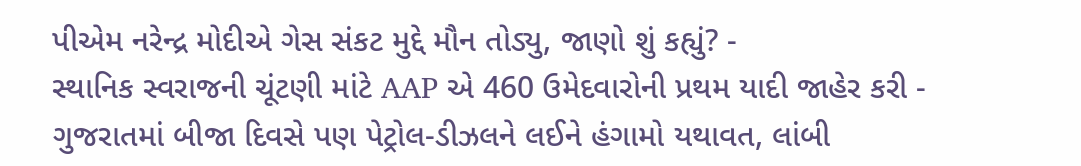પીએમ નરેન્દ્ર મોદીએ ગેસ સંકટ મુદ્દે મૌન તોડ્યુ, જાણો શું કહ્યું? -
સ્થાનિક સ્વરાજની ચૂંટણી માંટે AAP એ 460 ઉમેદવારોની પ્રથમ યાદી જાહેર કરી -
ગુજરાતમાં બીજા દિવસે પણ પેટ્રોલ-ડીઝલને લઈને હંગામો યથાવત, લાંબી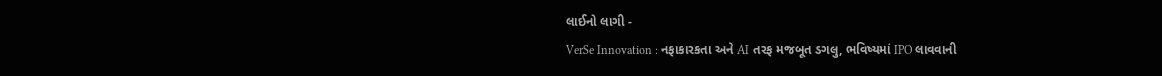લાઈનો લાગી -
VerSe Innovation : નફાકારકતા અને AI તરફ મજબૂત ડગલુ, ભવિષ્યમાં IPO લાવવાની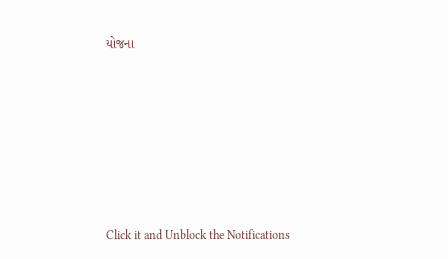યોજના










Click it and Unblock the Notifications